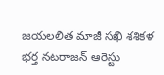జయలలిత మాజీ సఖి శశికళ భర్త నటరాజన్ ఆరెస్టు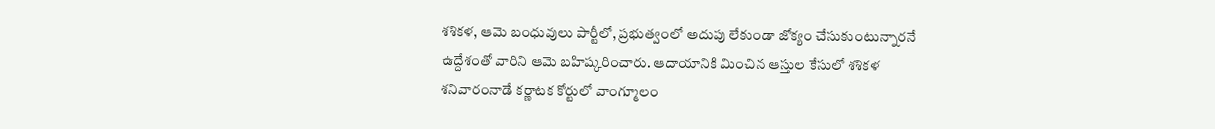శశికళ, ఆమె బంధువులు పార్టీలో, ప్రభుత్వంలో అదుపు లేకుండా జోక్యం చేసుకుంటున్నారనే ఉద్దేశంతో వారిని ఆమె బహిష్కరించారు. ఆదాయానికి మించిన ఆస్తుల కేసులో శశికళ శనివారంనాడే కర్ణాటక కోర్టులో వాంగ్మూలం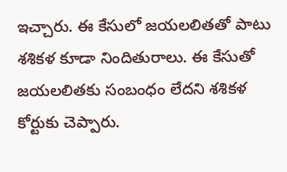ఇచ్చారు. ఈ కేసులో జయలలితతో పాటు శశికళ కూడా నిందితురాలు. ఈ కేసుతో జయలలితకు సంబంధం లేదని శశికళ కోర్టుకు చెప్పారు.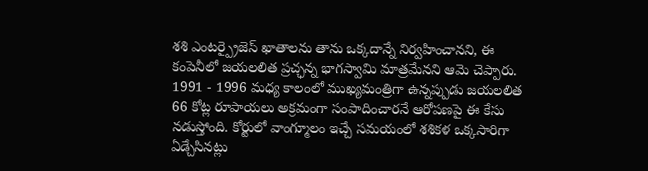శశి ఎంటర్ప్రైజెస్ ఖాతాలను తాను ఒక్కదాన్నే నిర్వహించానని, ఈ కంపెనీలో జయలలిత ప్రచ్ఛన్న భాగస్వామి మాత్రమేనని ఆమె చెప్పారు. 1991 - 1996 మధ్య కాలంలో ముఖ్యమంత్రిగా ఉన్నప్పుడు జయలలిత 66 కోట్ల రూపాయలు అక్రమంగా సంపాదించారనే ఆరోపణపై ఈ కేసు నడుస్తోంది. కోర్టులో వాంగ్మూలం ఇచ్చే సమయంలో శశికళ ఒక్కసారిగా ఏడ్చేసినట్లు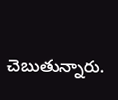చెబుతున్నారు.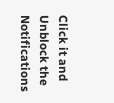Click it and Unblock the Notifications